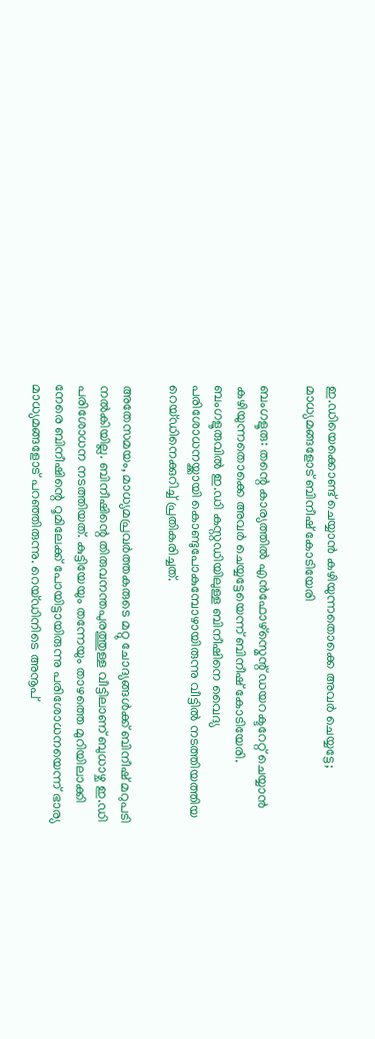ഇ.ഡിയെക്കൊണ്ട് ചെയ്യാന്‍ കഴിയുന്നതൊക്കെ അവര്‍ ചെയ്യട്ടേ; മാധ്യമങ്ങളോട് ബിനീഷ് കോടിയേരി

ബംഗളൂരു: തന്റെ കാര്യത്തില്‍ എന്‍ഫോഴ്സ്മെന്റ് ഡയറക്ടറേറ്റ് ചെയ്യാന്‍ കഴിയുന്നതൊക്കെ അവര്‍ ചെയ്യട്ടേയെന്ന് ബിനീഷ് കോടിയേരി. ബംഗളൂരുവില്‍ ഇ.ഡി കസ്റ്റഡിയിലുള്ള ബിനീഷിനെ വൈദ്യ പരിശോധനയ്ക്കായി കൊണ്ടുപോകുമ്പോഴായിരുന്നു വീട്ടില്‍ നടത്തിയത്തിയ റെയ്ഡിനെക്കുറിച്ച് പ്രതികരിച്ചത്.

അതേസമയം, മാധ്യമപ്രവര്‍ത്തകരുടെ മറ്റു ചോദ്യങ്ങള്‍ക്ക് ബിനീഷ് മറുപടി നല്‍കിയില്ല. ബിനീഷിന്റെ തിരുവനന്തപുരത്തുള്ള വീട്ടിലാണ് ബുധാഴ്ച ഇ.ഡി പരിശോധന നടത്തിയത്. കുട്ടിയേയും തന്നേയും താഴത്തെ മുറിയിലാക്കി നേരെ ബിനീഷിന്റെ റൂമിലേക്ക് പോയിട്ടായിരുന്നു പരിശോധനയെന്ന് ഭാര്യ മാധ്യമങ്ങളോട് പറഞ്ഞിരുന്നു. റെയ്ഡിനിടെ അനൂപ്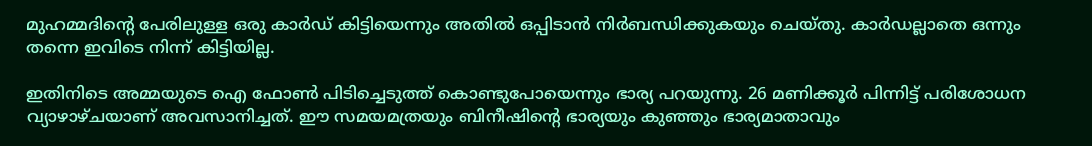മുഹമ്മദിന്റെ പേരിലുള്ള ഒരു കാര്‍ഡ് കിട്ടിയെന്നും അതില്‍ ഒപ്പിടാന്‍ നിര്‍ബന്ധിക്കുകയും ചെയ്തു. കാര്‍ഡല്ലാതെ ഒന്നും തന്നെ ഇവിടെ നിന്ന് കിട്ടിയില്ല.

ഇതിനിടെ അമ്മയുടെ ഐ ഫോണ്‍ പിടിച്ചെടുത്ത് കൊണ്ടുപോയെന്നും ഭാര്യ പറയുന്നു. 26 മണിക്കൂര്‍ പിന്നിട്ട് പരിശോധന വ്യാഴാഴ്ചയാണ് അവസാനിച്ചത്. ഈ സമയമത്രയും ബിനീഷിന്റെ ഭാര്യയും കുഞ്ഞും ഭാര്യമാതാവും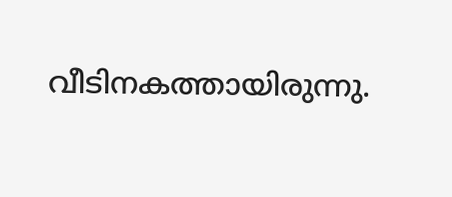വീടിനകത്തായിരുന്നു.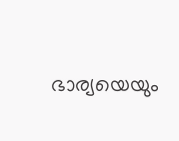ഭാര്യയെയും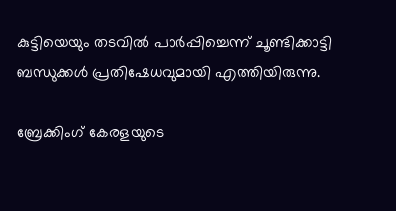കുട്ടിയെയും തടവില്‍ പാര്‍പ്പിച്ചെന്ന് ചൂണ്ടിക്കാട്ടി ബന്ധുക്കള്‍ പ്രതിഷേധവുമായി എത്തിയിരുന്നു.

ബ്രേക്കിംഗ് കേരളയുടെ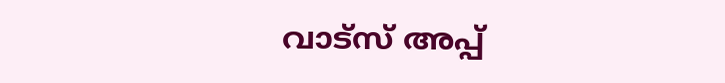വാട്സ് അപ്പ്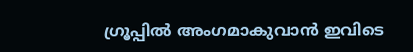ഗ്രൂപ്പിൽ അംഗമാകുവാൻ ഇവിടെ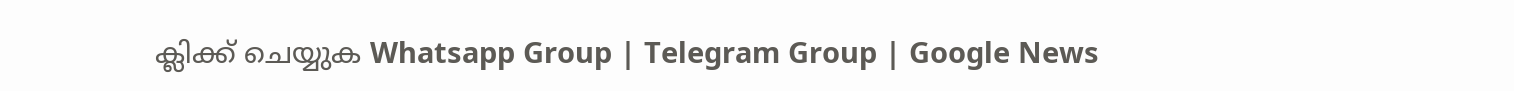ക്ലിക്ക് ചെയ്യുക Whatsapp Group | Telegram Group | Google News